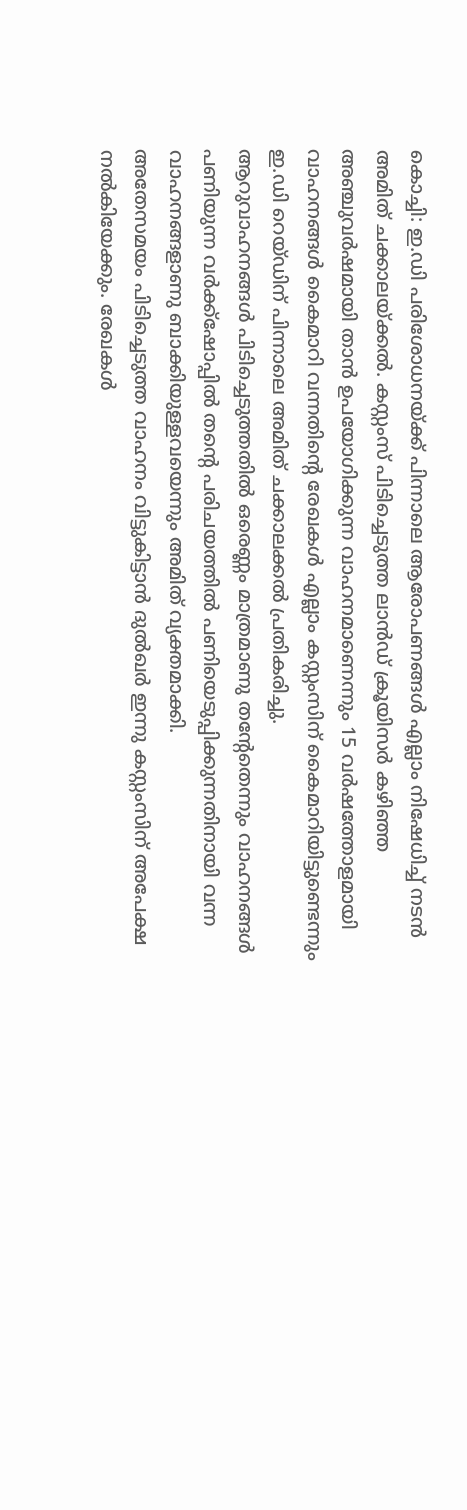കൊച്ചി: ഇ.ഡി പരിശോധനയ്ക്ക് പിന്നാലെ ആരോപണങ്ങൾ എല്ലാം നിഷേധിച്ച് നടൻ അമിത് ചക്കാലയ്ക്കൽ. കസ്റ്റംസ് പിടിച്ചെടുത്ത ലാൻഡ് ക്രൂയിസർ കഴിഞ്ഞ അഞ്ചുവർഷമായി താൻ ഉപയോഗിക്കുന്ന വാഹനമാണെന്നും 15 വർഷത്തോളമായി വാഹനങ്ങൾ കൈമാറി വന്നതിന്റെ രേഖകൾ എല്ലാം കസ്റ്റംസിന് കൈമാറിയിട്ടുണ്ടെന്നും ഇ.ഡി റെയ്ഡിന് പിന്നാലെ അമിത് ചക്കാലക്കൽ പ്രതികരിച്ചു.
ആറുവാഹനങ്ങൾ പിടിച്ചെടുത്തതിൽ ഒരെണ്ണം മാത്രമാണു തന്റേതെന്നും വാഹനങ്ങൾ പണിയുന്ന വർക്ക്ഷോപ്പിൽ തന്റെ പരിചയത്തിൽ പണിയെടുപ്പിക്കുന്നതിനായി വന്ന വാഹനങ്ങളാണു ബാക്കിയുള്ളവയെന്നും അമിത് വ്യക്തമാക്കി.
അതേസമയം പിടിച്ചെടുത്ത വാഹനം വിട്ടുകിട്ടാൻ ദുൽഖർ ഇന്നു കസ്റ്റംസിന് അപേക്ഷ നൽകിയേക്കും. രേഖകൾ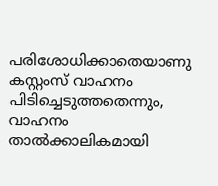പരിശോധിക്കാതെയാണു കസ്റ്റംസ് വാഹനം പിടിച്ചെടുത്തതെന്നും, വാഹനം താൽക്കാലികമായി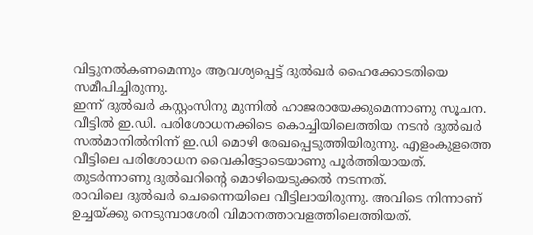വിട്ടുനൽകണമെന്നും ആവശ്യപ്പെട്ട് ദുൽഖർ ഹൈക്കോടതിയെ സമീപിച്ചിരുന്നു.
ഇന്ന് ദുൽഖർ കസ്റ്റംസിനു മുന്നിൽ ഹാജരായേക്കുമെന്നാണു സൂചന. വീട്ടിൽ ഇ.ഡി. പരിശോധനക്കിടെ കൊച്ചിയിലെത്തിയ നടൻ ദുൽഖർ സൽമാനിൽനിന്ന് ഇ.ഡി മൊഴി രേഖപ്പെടുത്തിയിരുന്നു. എളംകുളത്തെ വീട്ടിലെ പരിശോധന വൈകിട്ടോടെയാണു പൂർത്തിയായത്. തുടർന്നാണു ദുൽഖറിന്റെ മൊഴിയെടുക്കൽ നടന്നത്.
രാവിലെ ദുൽഖർ ചെന്നൈയിലെ വീട്ടിലായിരുന്നു. അവിടെ നിന്നാണ് ഉച്ചയ്ക്കു നെടുമ്പാശേരി വിമാനത്താവളത്തിലെത്തിയത്.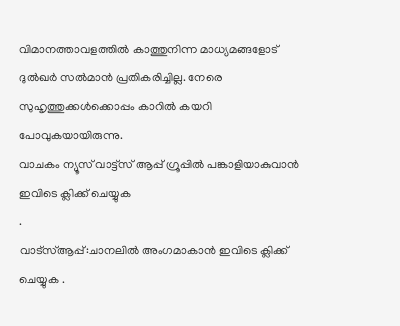വിമാനത്താവളത്തിൽ കാത്തുനിന്ന മാധ്യമങ്ങളോട് ദുൽഖർ സൽമാൻ പ്രതികരിച്ചില്ല. നേരെ സുഹൃത്തുക്കൾക്കൊപ്പം കാറിൽ കയറി പോവുകയായിരുന്നു.
വാചകം ന്യൂസ് വാട്ട്സ് ആപ്പ് ഗ്രൂപ്പിൽ പങ്കാളിയാകുവാൻ
ഇവിടെ ക്ലിക്ക് ചെയ്യുക
.
വാട്സ്ആപ്പ്:ചാനലിൽ അംഗമാകാൻ ഇവിടെ ക്ലിക്ക് ചെയ്യുക .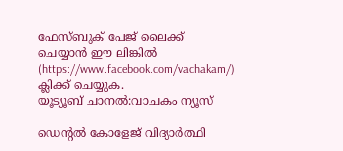ഫേസ്ബുക് പേജ് ലൈക്ക് ചെയ്യാൻ ഈ ലിങ്കിൽ (https://www.facebook.com/vachakam/) ക്ലിക്ക് ചെയ്യുക.
യൂട്യൂബ് ചാനൽ:വാചകം ന്യൂസ്

ഡെന്റൽ കോളേജ് വിദ്യാർത്ഥി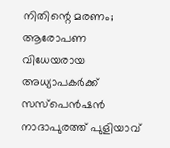നിതിന്റെ മരണം; ആരോപണ വിധേയരായ അധ്യാപകർക്ക് സസ്പെൻഷൻ
നാദാപുരത്ത് പുളിയാവ്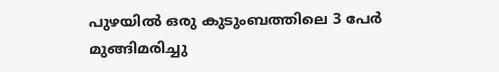പുഴയിൽ ഒരു കുടുംബത്തിലെ 3 പേർ മുങ്ങിമരിച്ചു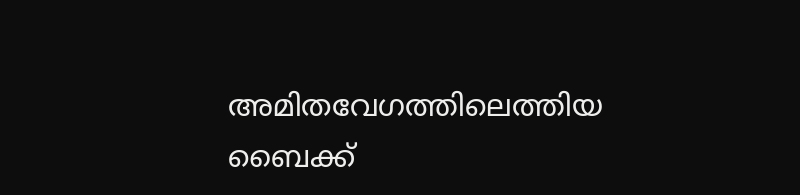അമിതവേഗത്തിലെത്തിയ ബൈക്ക്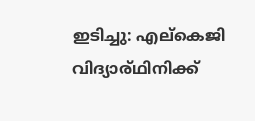ഇടിച്ചു: എല്കെജി വിദ്യാര്ഥിനിക്ക്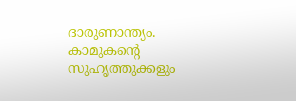ദാരുണാന്ത്യം.
കാമുകന്റെ സുഹൃത്തുക്കളും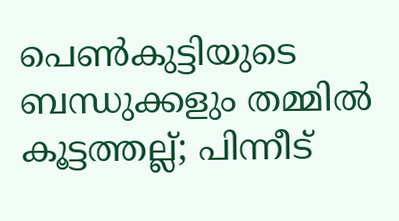പെൺകുട്ടിയുടെ ബന്ധുക്കളും തമ്മിൽ കൂട്ടത്തല്ല്; പിന്നീട്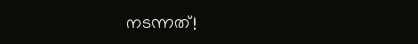നടന്നത്!